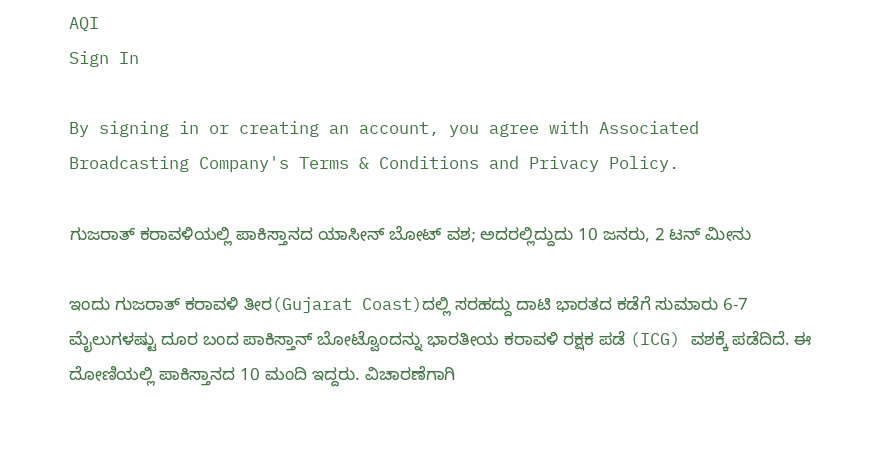AQI
Sign In

By signing in or creating an account, you agree with Associated Broadcasting Company's Terms & Conditions and Privacy Policy.

ಗುಜರಾತ್ ಕರಾವಳಿಯಲ್ಲಿ ಪಾಕಿಸ್ತಾನದ ಯಾಸೀನ್ ಬೋಟ್ ವಶ; ಅದರಲ್ಲಿದ್ದುದು 10 ಜನರು, 2 ಟನ್ ಮೀನು

ಇಂದು ಗುಜರಾತ್ ಕರಾವಳಿ ತೀರ(Gujarat Coast)ದಲ್ಲಿ ಸರಹದ್ದು ದಾಟಿ ಭಾರತದ ಕಡೆಗೆ ಸುಮಾರು 6-7 ಮೈಲುಗಳಷ್ಟು ದೂರ ಬಂದ ಪಾಕಿಸ್ತಾನ್ ಬೋಟ್ವೊಂದನ್ನು ಭಾರತೀಯ ಕರಾವಳಿ ರಕ್ಷಕ ಪಡೆ (ICG) ವಶಕ್ಕೆ ಪಡೆದಿದೆ. ಈ ದೋಣಿಯಲ್ಲಿ ಪಾಕಿಸ್ತಾನದ 10 ಮಂದಿ ಇದ್ದರು. ವಿಚಾರಣೆಗಾಗಿ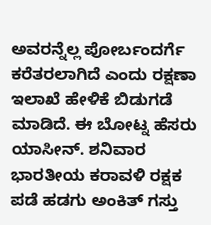ಅವರನ್ನೆಲ್ಲ ಪೋರ್ಬಂದರ್ಗೆ ಕರೆತರಲಾಗಿದೆ ಎಂದು ರಕ್ಷಣಾ ಇಲಾಖೆ ಹೇಳಿಕೆ ಬಿಡುಗಡೆ ಮಾಡಿದೆ. ಈ ಬೋಟ್ನ ಹೆಸರು ಯಾಸೀನ್. ಶನಿವಾರ  ಭಾರತೀಯ ಕರಾವಳಿ ರಕ್ಷಕ ಪಡೆ ಹಡಗು ಅಂಕಿತ್ ಗಸ್ತು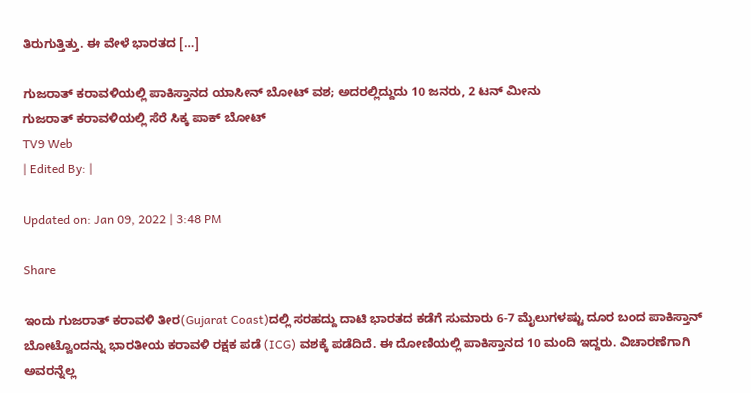ತಿರುಗುತ್ತಿತ್ತು. ಈ ವೇಳೆ ಭಾರತದ […]

ಗುಜರಾತ್ ಕರಾವಳಿಯಲ್ಲಿ ಪಾಕಿಸ್ತಾನದ ಯಾಸೀನ್ ಬೋಟ್ ವಶ; ಅದರಲ್ಲಿದ್ದುದು 10 ಜನರು, 2 ಟನ್ ಮೀನು
ಗುಜರಾತ್ ಕರಾವಳಿಯಲ್ಲಿ ಸೆರೆ ಸಿಕ್ಕ ಪಾಕ್ ಬೋಟ್
TV9 Web
| Edited By: |

Updated on: Jan 09, 2022 | 3:48 PM

Share

ಇಂದು ಗುಜರಾತ್ ಕರಾವಳಿ ತೀರ(Gujarat Coast)ದಲ್ಲಿ ಸರಹದ್ದು ದಾಟಿ ಭಾರತದ ಕಡೆಗೆ ಸುಮಾರು 6-7 ಮೈಲುಗಳಷ್ಟು ದೂರ ಬಂದ ಪಾಕಿಸ್ತಾನ್ ಬೋಟ್ವೊಂದನ್ನು ಭಾರತೀಯ ಕರಾವಳಿ ರಕ್ಷಕ ಪಡೆ (ICG) ವಶಕ್ಕೆ ಪಡೆದಿದೆ. ಈ ದೋಣಿಯಲ್ಲಿ ಪಾಕಿಸ್ತಾನದ 10 ಮಂದಿ ಇದ್ದರು. ವಿಚಾರಣೆಗಾಗಿ ಅವರನ್ನೆಲ್ಲ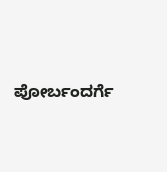ಪೋರ್ಬಂದರ್ಗೆ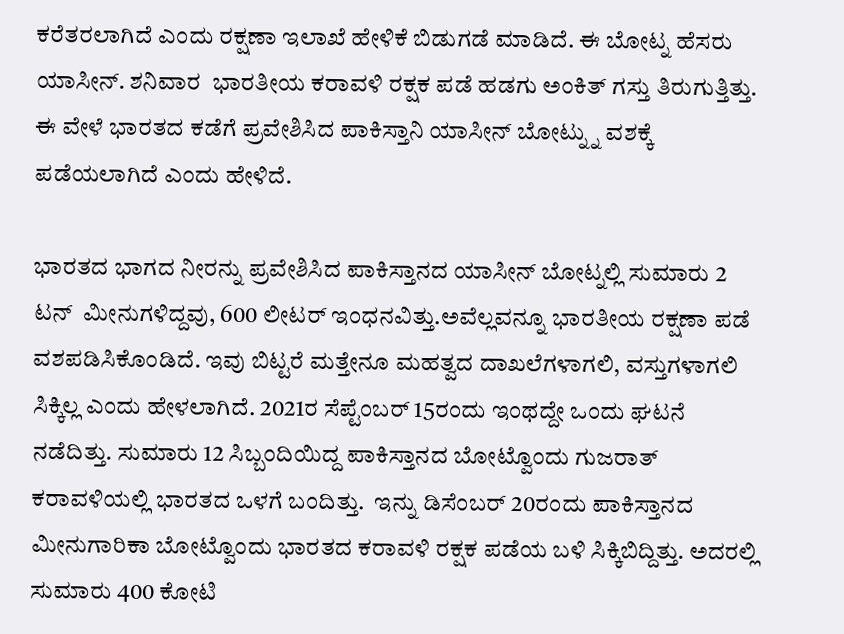ಕರೆತರಲಾಗಿದೆ ಎಂದು ರಕ್ಷಣಾ ಇಲಾಖೆ ಹೇಳಿಕೆ ಬಿಡುಗಡೆ ಮಾಡಿದೆ. ಈ ಬೋಟ್ನ ಹೆಸರು ಯಾಸೀನ್. ಶನಿವಾರ  ಭಾರತೀಯ ಕರಾವಳಿ ರಕ್ಷಕ ಪಡೆ ಹಡಗು ಅಂಕಿತ್ ಗಸ್ತು ತಿರುಗುತ್ತಿತ್ತು. ಈ ವೇಳೆ ಭಾರತದ ಕಡೆಗೆ ಪ್ರವೇಶಿಸಿದ ಪಾಕಿಸ್ತಾನಿ ಯಾಸೀನ್ ಬೋಟ್ನ್ನು ವಶಕ್ಕೆ ಪಡೆಯಲಾಗಿದೆ ಎಂದು ಹೇಳಿದೆ.

ಭಾರತದ ಭಾಗದ ನೀರನ್ನು ಪ್ರವೇಶಿಸಿದ ಪಾಕಿಸ್ತಾನದ ಯಾಸೀನ್ ಬೋಟ್ನಲ್ಲಿ ಸುಮಾರು 2 ಟನ್  ಮೀನುಗಳಿದ್ದವು, 600 ಲೀಟರ್ ಇಂಧನವಿತ್ತು.ಅವೆಲ್ಲವನ್ನೂ ಭಾರತೀಯ ರಕ್ಷಣಾ ಪಡೆ ವಶಪಡಿಸಿಕೊಂಡಿದೆ. ಇವು ಬಿಟ್ಟರೆ ಮತ್ತೇನೂ ಮಹತ್ವದ ದಾಖಲೆಗಳಾಗಲಿ, ವಸ್ತುಗಳಾಗಲಿ ಸಿಕ್ಕಿಲ್ಲ ಎಂದು ಹೇಳಲಾಗಿದೆ. 2021ರ ಸೆಪ್ಟೆಂಬರ್ 15ರಂದು ಇಂಥದ್ದೇ ಒಂದು ಘಟನೆ ನಡೆದಿತ್ತು. ಸುಮಾರು 12 ಸಿಬ್ಬಂದಿಯಿದ್ದ ಪಾಕಿಸ್ತಾನದ ಬೋಟ್ವೊಂದು ಗುಜರಾತ್ ಕರಾವಳಿಯಲ್ಲಿ ಭಾರತದ ಒಳಗೆ ಬಂದಿತ್ತು.  ಇನ್ನು ಡಿಸೆಂಬರ್ 20ರಂದು ಪಾಕಿಸ್ತಾನದ ಮೀನುಗಾರಿಕಾ ಬೋಟ್ವೊಂದು ಭಾರತದ ಕರಾವಳಿ ರಕ್ಷಕ ಪಡೆಯ ಬಳಿ ಸಿಕ್ಕಿಬಿದ್ದಿತ್ತು. ಅದರಲ್ಲಿ ಸುಮಾರು 400 ಕೋಟಿ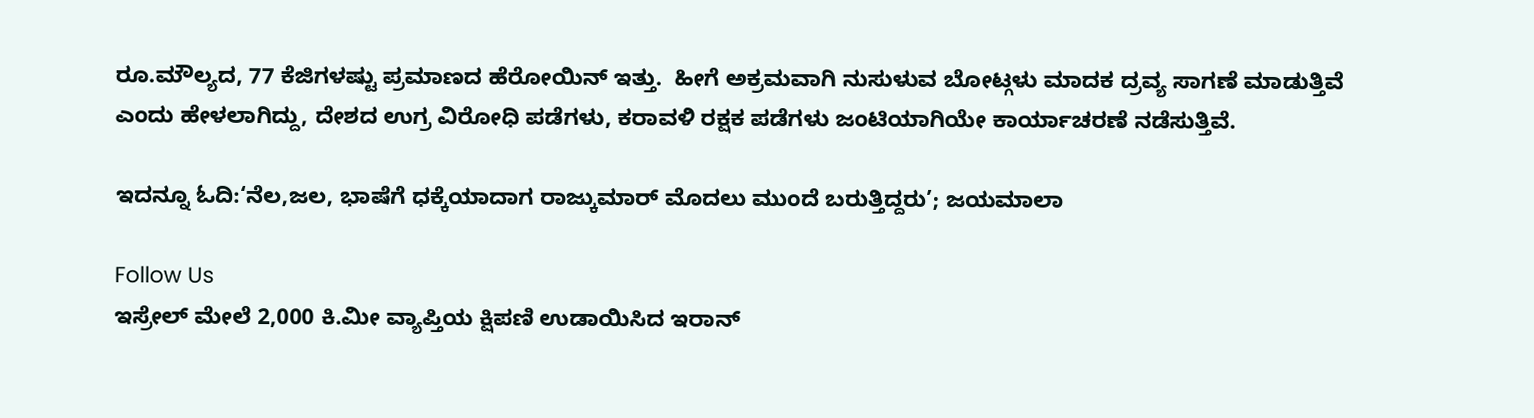ರೂ.ಮೌಲ್ಯದ, 77 ಕೆಜಿಗಳಷ್ಟು ಪ್ರಮಾಣದ ಹೆರೋಯಿನ್ ಇತ್ತು.  ಹೀಗೆ ಅಕ್ರಮವಾಗಿ ನುಸುಳುವ ಬೋಟ್ಗಳು ಮಾದಕ ದ್ರವ್ಯ ಸಾಗಣೆ ಮಾಡುತ್ತಿವೆ ಎಂದು ಹೇಳಲಾಗಿದ್ದು, ದೇಶದ ಉಗ್ರ ವಿರೋಧಿ ಪಡೆಗಳು, ಕರಾವಳಿ ರಕ್ಷಕ ಪಡೆಗಳು ಜಂಟಿಯಾಗಿಯೇ ಕಾರ್ಯಾಚರಣೆ ನಡೆಸುತ್ತಿವೆ.

ಇದನ್ನೂ ಓದಿ:‘ನೆಲ,ಜಲ, ಭಾಷೆಗೆ ಧಕ್ಕೆಯಾದಾಗ ರಾಜ್ಕುಮಾರ್ ಮೊದಲು ಮುಂದೆ ಬರುತ್ತಿದ್ದರು’; ಜಯಮಾಲಾ

Follow Us
ಇಸ್ರೇಲ್ ಮೇಲೆ 2,000 ಕಿ.ಮೀ ವ್ಯಾಪ್ತಿಯ ಕ್ಷಿಪಣಿ ಉಡಾಯಿಸಿದ ಇರಾನ್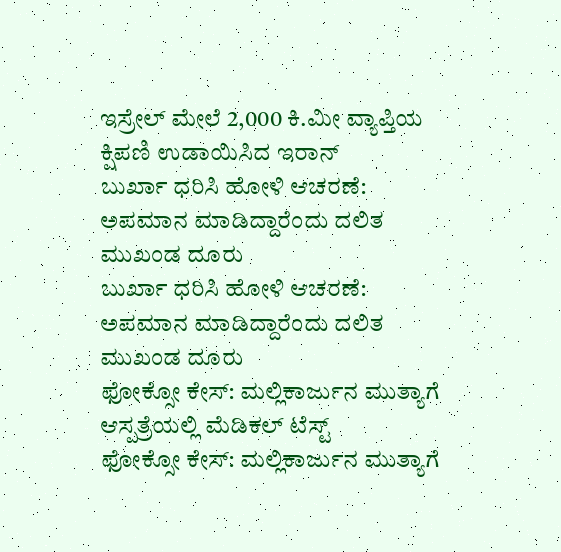ಇಸ್ರೇಲ್ ಮೇಲೆ 2,000 ಕಿ.ಮೀ ವ್ಯಾಪ್ತಿಯ ಕ್ಷಿಪಣಿ ಉಡಾಯಿಸಿದ ಇರಾನ್
ಬುರ್ಖಾ ಧರಿಸಿ ಹೋಳಿ ಆಚರಣೆ: ಅಪಮಾನ ಮಾಡಿದ್ದಾರೆಂದು ದಲಿತ ಮುಖಂಡ ದೂರು
ಬುರ್ಖಾ ಧರಿಸಿ ಹೋಳಿ ಆಚರಣೆ: ಅಪಮಾನ ಮಾಡಿದ್ದಾರೆಂದು ದಲಿತ ಮುಖಂಡ ದೂರು
ಫೋಕ್ಸೋ ಕೇಸ್: ಮಲ್ಲಿಕಾರ್ಜುನ ಮುತ್ಯಾಗೆ ಆಸ್ಪತ್ರೆಯಲ್ಲಿ ಮೆಡಿಕಲ್ ಟೆಸ್ಟ್
ಫೋಕ್ಸೋ ಕೇಸ್: ಮಲ್ಲಿಕಾರ್ಜುನ ಮುತ್ಯಾಗೆ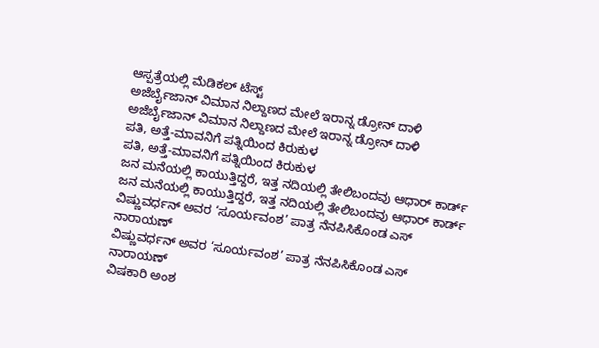ಆಸ್ಪತ್ರೆಯಲ್ಲಿ ಮೆಡಿಕಲ್ ಟೆಸ್ಟ್
ಅಜೆರ್ಬೈಜಾನ್ ವಿಮಾನ ನಿಲ್ದಾಣದ ಮೇಲೆ ಇರಾನ್ನ ಡ್ರೋನ್ ದಾಳಿ
ಅಜೆರ್ಬೈಜಾನ್ ವಿಮಾನ ನಿಲ್ದಾಣದ ಮೇಲೆ ಇರಾನ್ನ ಡ್ರೋನ್ ದಾಳಿ
ಪತಿ, ಅತ್ತೆ-ಮಾವನಿಗೆ ಪತ್ನಿಯಿಂದ ಕಿರುಕುಳ
ಪತಿ, ಅತ್ತೆ-ಮಾವನಿಗೆ ಪತ್ನಿಯಿಂದ ಕಿರುಕುಳ
ಜನ ಮನೆಯಲ್ಲಿ ಕಾಯುತ್ತಿದ್ದರೆ, ಇತ್ತ ನದಿಯಲ್ಲಿ ತೇಲಿಬಂದವು ಆಧಾರ್ ಕಾರ್ಡ್
ಜನ ಮನೆಯಲ್ಲಿ ಕಾಯುತ್ತಿದ್ದರೆ, ಇತ್ತ ನದಿಯಲ್ಲಿ ತೇಲಿಬಂದವು ಆಧಾರ್ ಕಾರ್ಡ್
ವಿಷ್ಣುವರ್ಧನ್ ಅವರ ‘ಸೂರ್ಯವಂಶ’ ಪಾತ್ರ ನೆನಪಿಸಿಕೊಂಡ ಎಸ್ ನಾರಾಯಣ್
ವಿಷ್ಣುವರ್ಧನ್ ಅವರ ‘ಸೂರ್ಯವಂಶ’ ಪಾತ್ರ ನೆನಪಿಸಿಕೊಂಡ ಎಸ್ ನಾರಾಯಣ್
ವಿಷಕಾರಿ ಅಂಶ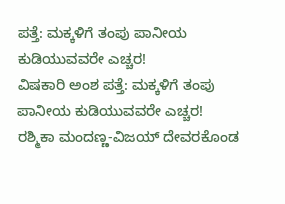ಪತ್ತೆ: ಮಕ್ಕಳಿಗೆ ತಂಪು ಪಾನೀಯ ಕುಡಿಯುವವರೇ ಎಚ್ಚರ!
ವಿಷಕಾರಿ ಅಂಶ ಪತ್ತೆ: ಮಕ್ಕಳಿಗೆ ತಂಪು ಪಾನೀಯ ಕುಡಿಯುವವರೇ ಎಚ್ಚರ!
ರಶ್ಮಿಕಾ ಮಂದಣ್ಣ-ವಿಜಯ್ ದೇವರಕೊಂಡ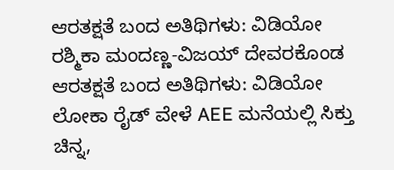ಆರತಕ್ಷತೆ ಬಂದ ಅತಿಥಿಗಳು: ವಿಡಿಯೋ
ರಶ್ಮಿಕಾ ಮಂದಣ್ಣ-ವಿಜಯ್ ದೇವರಕೊಂಡ ಆರತಕ್ಷತೆ ಬಂದ ಅತಿಥಿಗಳು: ವಿಡಿಯೋ
ಲೋಕಾ ರೈಡ್ ವೇಳೆ AEE ಮನೆಯಲ್ಲಿ ಸಿಕ್ತು ಚಿನ್ನ,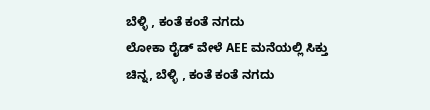ಬೆಳ್ಳಿ , ಕಂತೆ ಕಂತೆ ನಗದು
ಲೋಕಾ ರೈಡ್ ವೇಳೆ AEE ಮನೆಯಲ್ಲಿ ಸಿಕ್ತು ಚಿನ್ನ, ಬೆಳ್ಳಿ , ಕಂತೆ ಕಂತೆ ನಗದು